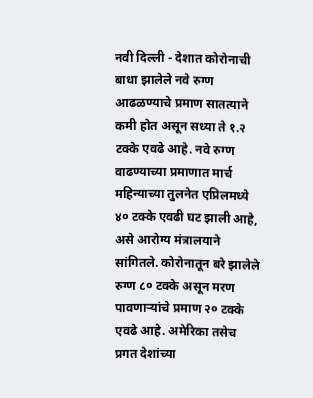नवी दिल्ली - देशात कोरोनाची बाधा झालेले नवे रुग्ण आढळण्याचे प्रमाण सातत्याने कमी होत असून सध्या ते १.२ टक्के एवढे आहे. नवे रुग्ण वाढण्याच्या प्रमाणात मार्च महिन्याच्या तुलनेत एप्रिलमध्ये ४० टक्के एवढी घट झाली आहे, असे आरोग्य मंत्रालयाने सांगितले. कोरोनातून बरे झालेले रुग्ण ८० टक्के असून मरण पावणाऱ्यांचे प्रमाण २० टक्के एवढे आहे. अमेरिका तसेच प्रगत देशांच्या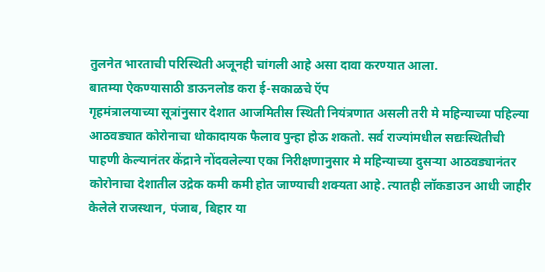तुलनेत भारताची परिस्थिती अजूनही चांगली आहे असा दावा करण्यात आला.
बातम्या ऐकण्यासाठी डाऊनलोड करा ई-सकाळचे ऍप
गृहमंत्रालयाच्या सूत्रांनुसार देशात आजमितीस स्थिती नियंत्रणात असली तरी मे महिन्याच्या पहिल्या आठवड्यात कोरोनाचा धोकादायक फैलाव पुन्हा होऊ शकतो. सर्व राज्यांमधील सद्यःस्थितीची पाहणी केल्यानंतर केंद्राने नोंदवलेल्या एका निरीक्षणानुसार मे महिन्याच्या दुसऱ्या आठवड्यानंतर कोरोनाचा देशातील उद्रेक कमी कमी होत जाण्याची शक्यता आहे. त्यातही लॉकडाउन आधी जाहीर केलेले राजस्थान, पंजाब, बिहार या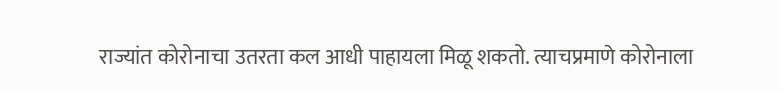राज्यांत कोरोनाचा उतरता कल आधी पाहायला मिळू शकतो. त्याचप्रमाणे कोरोनाला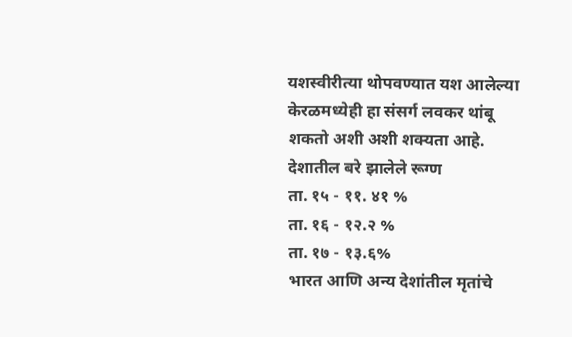यशस्वीरीत्या थोपवण्यात यश आलेल्या केरळमध्येही हा संसर्ग लवकर थांबू शकतो अशी अशी शक्यता आहे.
देशातील बरे झालेले रूग्ण
ता. १५ - ११. ४१ %
ता. १६ - १२.२ %
ता. १७ - १३.६%
भारत आणि अन्य देशांतील मृतांचे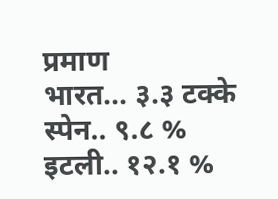प्रमाण
भारत... ३.३ टक्के
स्पेन.. ९.८ %
इटली.. १२.१ %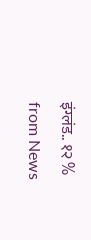इंग्लंड.. १२ %
from News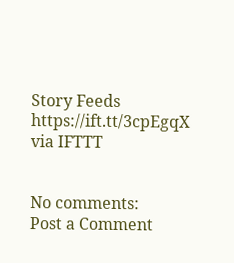Story Feeds https://ift.tt/3cpEgqX
via IFTTT


No comments:
Post a Comment